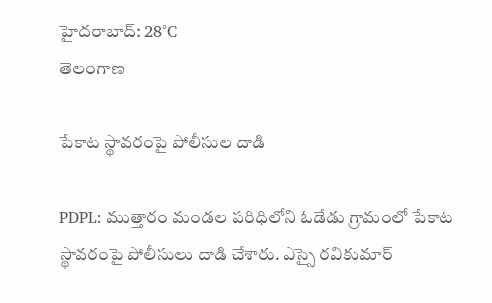హైదరాబాద్: 28°C
తెలంగాణ

పేకాట స్థావరంపై పోలీసుల దాడి

PDPL: ముత్తారం మండల పరిధిలోని ఓడేడు గ్రామంలో పేకాట స్థావరంపై పోలీసులు దాడి చేశారు. ఎస్సై రవికుమార్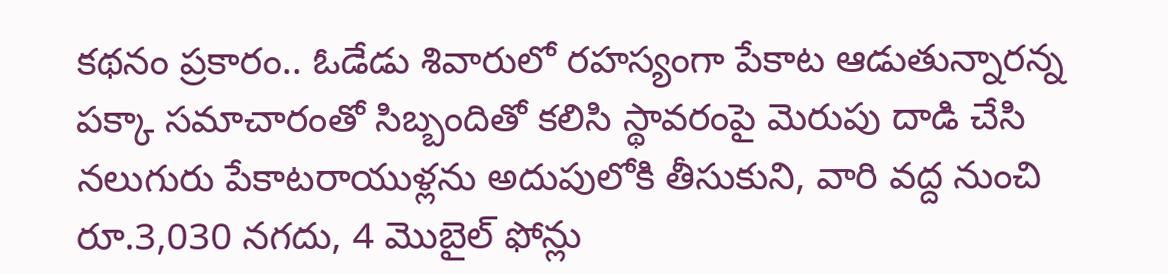కథనం ప్రకారం.. ఓడేడు శివారులో రహస్యంగా పేకాట ఆడుతున్నారన్న పక్కా సమాచారంతో సిబ్బందితో కలిసి స్థావరంపై మెరుపు దాడి చేసి నలుగురు పేకాటరాయుళ్లను అదుపులోకి తీసుకుని, వారి వద్ద నుంచి రూ.3,030 నగదు, 4 మొబైల్ ఫోన్లు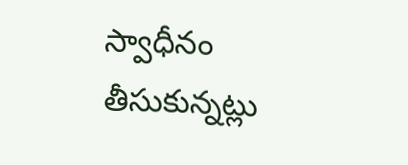స్వాధీనం తీసుకున్నట్లు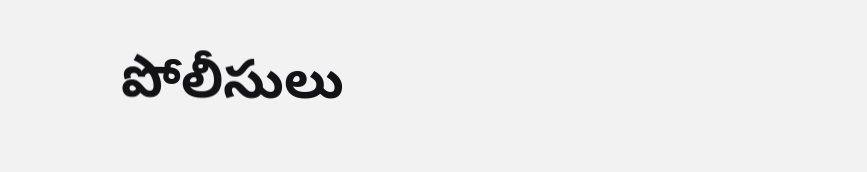పోలీసులు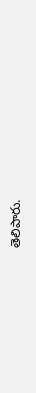తెలిపారు.